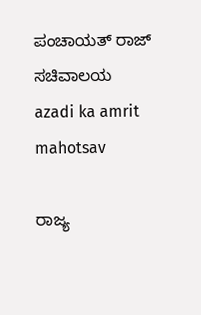ಪಂಚಾಯತ್ ರಾಜ್ ಸಚಿವಾಲಯ
azadi ka amrit mahotsav

ರಾಜ್ಯ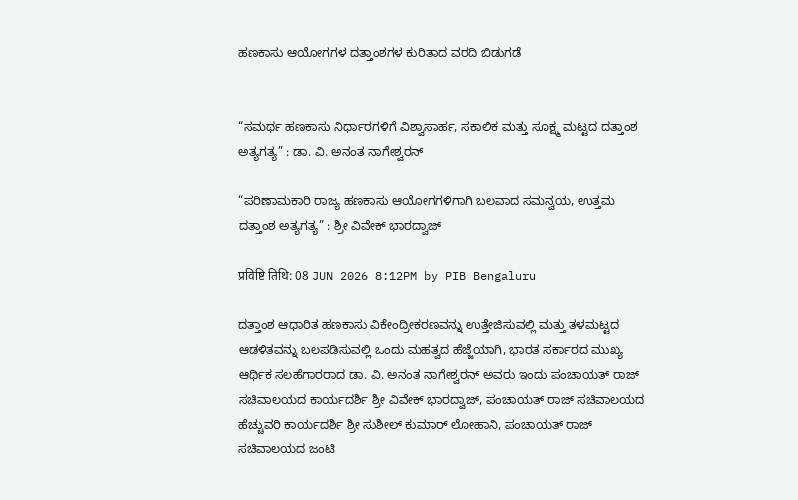ಹಣಕಾಸು ಆಯೋಗಗಳ ದತ್ತಾಂಶಗಳ ಕುರಿತಾದ ವರದಿ ಬಿಡುಗಡೆ


“ಸಮರ್ಥ ಹಣಕಾಸು ನಿರ್ಧಾರಗಳಿಗೆ ವಿಶ್ವಾಸಾರ್ಹ, ಸಕಾಲಿಕ ಮತ್ತು ಸೂಕ್ಷ್ಮ ಮಟ್ಟದ ದತ್ತಾಂಶ ಅತ್ಯಗತ್ಯ” : ಡಾ. ವಿ. ಅನಂತ ನಾಗೇಶ್ವರನ್

“ಪರಿಣಾಮಕಾರಿ ರಾಜ್ಯ ಹಣಕಾಸು ಆಯೋಗಗಳಿಗಾಗಿ ಬಲವಾದ ಸಮನ್ವಯ, ಉತ್ತಮ ದತ್ತಾಂಶ ಅತ್ಯಗತ್ಯ” : ಶ್ರೀ ವಿವೇಕ್ ಭಾರದ್ವಾಜ್

प्रविष्टि तिथि: 08 JUN 2026 8:12PM by PIB Bengaluru

ದತ್ತಾಂಶ ಆಧಾರಿತ ಹಣಕಾಸು ವಿಕೇಂದ್ರೀಕರಣವನ್ನು ಉತ್ತೇಜಿಸುವಲ್ಲಿ ಮತ್ತು ತಳಮಟ್ಟದ ಆಡಳಿತವನ್ನು ಬಲಪಡಿಸುವಲ್ಲಿ ಒಂದು ಮಹತ್ವದ ಹೆಜ್ಜೆಯಾಗಿ, ಭಾರತ ಸರ್ಕಾರದ ಮುಖ್ಯ ಆರ್ಥಿಕ ಸಲಹೆಗಾರರಾದ ಡಾ. ವಿ. ಅನಂತ ನಾಗೇಶ್ವರನ್ ಅವರು ಇಂದು ಪಂಚಾಯತ್ ರಾಜ್ ಸಚಿವಾಲಯದ ಕಾರ್ಯದರ್ಶಿ ಶ್ರೀ ವಿವೇಕ್ ಭಾರದ್ವಾಜ್, ಪಂಚಾಯತ್ ರಾಜ್ ಸಚಿವಾಲಯದ ಹೆಚ್ಚುವರಿ ಕಾರ್ಯದರ್ಶಿ ಶ್ರೀ ಸುಶೀಲ್ ಕುಮಾರ್ ಲೋಹಾನಿ, ಪಂಚಾಯತ್ ರಾಜ್ ಸಚಿವಾಲಯದ ಜಂಟಿ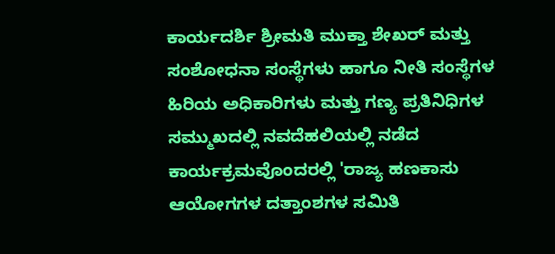ಕಾರ್ಯದರ್ಶಿ ಶ್ರೀಮತಿ ಮುಕ್ತಾ ಶೇಖರ್ ಮತ್ತು ಸಂಶೋಧನಾ ಸಂಸ್ಥೆಗಳು ಹಾಗೂ ನೀತಿ ಸಂಸ್ಥೆಗಳ ಹಿರಿಯ ಅಧಿಕಾರಿಗಳು ಮತ್ತು ಗಣ್ಯ ಪ್ರತಿನಿಧಿಗಳ ಸಮ್ಮುಖದಲ್ಲಿ ನವದೆಹಲಿಯಲ್ಲಿ ನಡೆದ ಕಾರ್ಯಕ್ರಮವೊಂದರಲ್ಲಿ 'ರಾಜ್ಯ ಹಣಕಾಸು ಆಯೋಗಗಳ ದತ್ತಾಂಶಗಳ ಸಮಿತಿ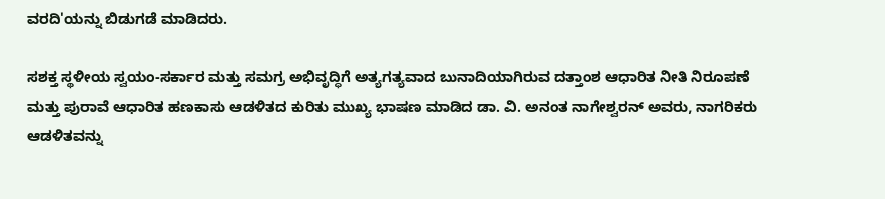ವರದಿ'ಯನ್ನು ಬಿಡುಗಡೆ ಮಾಡಿದರು.

ಸಶಕ್ತ ಸ್ಥಳೀಯ ಸ್ವಯಂ-ಸರ್ಕಾರ ಮತ್ತು ಸಮಗ್ರ ಅಭಿವೃದ್ಧಿಗೆ ಅತ್ಯಗತ್ಯವಾದ ಬುನಾದಿಯಾಗಿರುವ ದತ್ತಾಂಶ ಆಧಾರಿತ ನೀತಿ ನಿರೂಪಣೆ ಮತ್ತು ಪುರಾವೆ ಆಧಾರಿತ ಹಣಕಾಸು ಆಡಳಿತದ ಕುರಿತು ಮುಖ್ಯ ಭಾಷಣ ಮಾಡಿದ ಡಾ. ವಿ. ಅನಂತ ನಾಗೇಶ್ವರನ್ ಅವರು, ನಾಗರಿಕರು ಆಡಳಿತವನ್ನು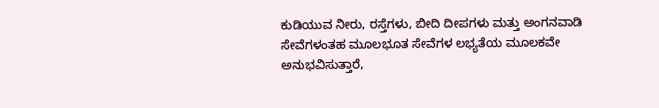ಕುಡಿಯುವ ನೀರು, ರಸ್ತೆಗಳು, ಬೀದಿ ದೀಪಗಳು ಮತ್ತು ಅಂಗನವಾಡಿ ಸೇವೆಗಳಂತಹ ಮೂಲಭೂತ ಸೇವೆಗಳ ಲಭ್ಯತೆಯ ಮೂಲಕವೇ ಅನುಭವಿಸುತ್ತಾರೆ,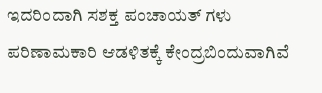ಇದರಿಂದಾಗಿ ಸಶಕ್ತ ಪಂಚಾಯತ್‌ ಗಳು ಪರಿಣಾಮಕಾರಿ ಆಡಳಿತಕ್ಕೆ ಕೇಂದ್ರಬಿಂದುವಾಗಿವೆ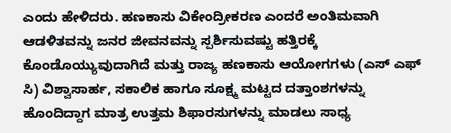ಎಂದು ಹೇಳಿದರು. ಹಣಕಾಸು ವಿಕೇಂದ್ರೀಕರಣ ಎಂದರೆ ಅಂತಿಮವಾಗಿ ಆಡಳಿತವನ್ನು ಜನರ ಜೀವನವನ್ನು ಸ್ಪರ್ಶಿಸುವಷ್ಟು ಹತ್ತಿರಕ್ಕೆ ಕೊಂಡೊಯ್ಯುವುದಾಗಿದೆ ಮತ್ತು ರಾಜ್ಯ ಹಣಕಾಸು ಆಯೋಗಗಳು (ಎಸ್‌ ಎಫ್‌‌ ಸಿ) ವಿಶ್ವಾಸಾರ್ಹ, ಸಕಾಲಿಕ ಹಾಗೂ ಸೂಕ್ಷ್ಮ ಮಟ್ಟದ ದತ್ತಾಂಶಗಳನ್ನು ಹೊಂದಿದ್ದಾಗ ಮಾತ್ರ ಉತ್ತಮ ಶಿಫಾರಸುಗಳನ್ನು ಮಾಡಲು ಸಾಧ್ಯ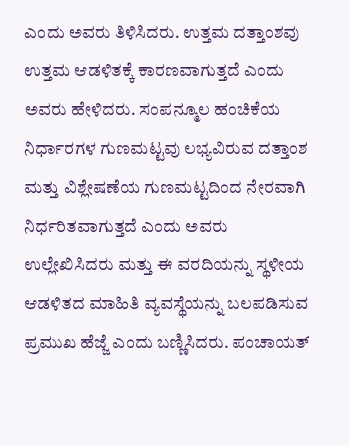ಎಂದು ಅವರು ತಿಳಿಸಿದರು. ಉತ್ತಮ ದತ್ತಾಂಶವು ಉತ್ತಮ ಆಡಳಿತಕ್ಕೆ ಕಾರಣವಾಗುತ್ತದೆ ಎಂದು ಅವರು ಹೇಳಿದರು. ಸಂಪನ್ಮೂಲ ಹಂಚಿಕೆಯ ನಿರ್ಧಾರಗಳ ಗುಣಮಟ್ಟವು ಲಭ್ಯವಿರುವ ದತ್ತಾಂಶ ಮತ್ತು ವಿಶ್ಲೇಷಣೆಯ ಗುಣಮಟ್ಟದಿಂದ ನೇರವಾಗಿ ನಿರ್ಧರಿತವಾಗುತ್ತದೆ ಎಂದು ಅವರು  ಉಲ್ಲೇಖಿಸಿದರು ಮತ್ತು ಈ ವರದಿಯನ್ನು ಸ್ಥಳೀಯ ಆಡಳಿತದ ಮಾಹಿತಿ ವ್ಯವಸ್ಥೆಯನ್ನು ಬಲಪಡಿಸುವ ಪ್ರಮುಖ ಹೆಜ್ಜೆ ಎಂದು ಬಣ್ಣಿಸಿದರು. ಪಂಚಾಯತ್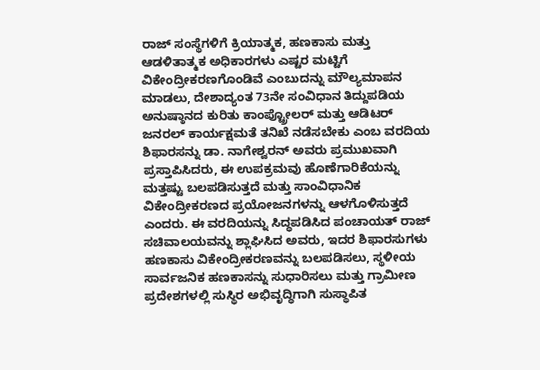ರಾಜ್ ಸಂಸ್ಥೆಗಳಿಗೆ ಕ್ರಿಯಾತ್ಮಕ, ಹಣಕಾಸು ಮತ್ತು ಆಡಳಿತಾತ್ಮಕ ಅಧಿಕಾರಗಳು ಎಷ್ಟರ ಮಟ್ಟಿಗೆ ವಿಕೇಂದ್ರೀಕರಣಗೊಂಡಿವೆ ಎಂಬುದನ್ನು ಮೌಲ್ಯಮಾಪನ ಮಾಡಲು, ದೇಶಾದ್ಯಂತ 73ನೇ ಸಂವಿಧಾನ ತಿದ್ದುಪಡಿಯ ಅನುಷ್ಠಾನದ ಕುರಿತು ಕಾಂಪ್ಟ್ರೋಲರ್ ಮತ್ತು ಆಡಿಟರ್ ಜನರಲ್ ಕಾರ್ಯಕ್ಷಮತೆ ತನಿಖೆ ನಡೆಸಬೇಕು ಎಂಬ ವರದಿಯ ಶಿಫಾರಸನ್ನು ಡಾ. ನಾಗೇಶ್ವರನ್ ಅವರು ಪ್ರಮುಖವಾಗಿ ಪ್ರಸ್ತಾಪಿಸಿದರು, ಈ ಉಪಕ್ರಮವು ಹೊಣೆಗಾರಿಕೆಯನ್ನು ಮತ್ತಷ್ಟು ಬಲಪಡಿಸುತ್ತದೆ ಮತ್ತು ಸಾಂವಿಧಾನಿಕ ವಿಕೇಂದ್ರೀಕರಣದ ಪ್ರಯೋಜನಗಳನ್ನು ಆಳಗೊಳಿಸುತ್ತದೆ ಎಂದರು. ಈ ವರದಿಯನ್ನು ಸಿದ್ಧಪಡಿಸಿದ ಪಂಚಾಯತ್ ರಾಜ್ ಸಚಿವಾಲಯವನ್ನು ಶ್ಲಾಘಿಸಿದ ಅವರು, ಇದರ ಶಿಫಾರಸುಗಳು ಹಣಕಾಸು ವಿಕೇಂದ್ರೀಕರಣವನ್ನು ಬಲಪಡಿಸಲು, ಸ್ಥಳೀಯ ಸಾರ್ವಜನಿಕ ಹಣಕಾಸನ್ನು ಸುಧಾರಿಸಲು ಮತ್ತು ಗ್ರಾಮೀಣ ಪ್ರದೇಶಗಳಲ್ಲಿ ಸುಸ್ಥಿರ ಅಭಿವೃದ್ಧಿಗಾಗಿ ಸುಸ್ಥಾಪಿತ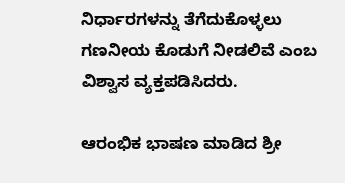ನಿರ್ಧಾರಗಳನ್ನು ತೆಗೆದುಕೊಳ್ಳಲು ಗಣನೀಯ ಕೊಡುಗೆ ನೀಡಲಿವೆ ಎಂಬ ವಿಶ್ವಾಸ ವ್ಯಕ್ತಪಡಿಸಿದರು.

ಆರಂಭಿಕ ಭಾಷಣ ಮಾಡಿದ ಶ್ರೀ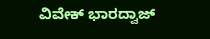ವಿವೇಕ್ ಭಾರದ್ವಾಜ್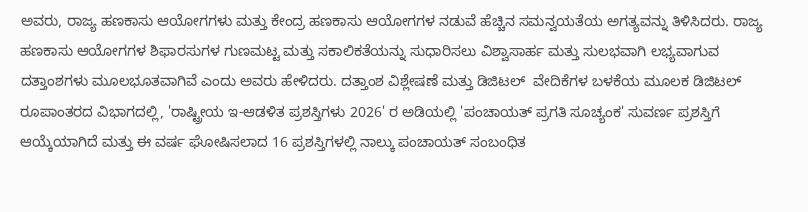ಅವರು, ರಾಜ್ಯ ಹಣಕಾಸು ಆಯೋಗಗಳು ಮತ್ತು ಕೇಂದ್ರ ಹಣಕಾಸು ಆಯೋಗಗಳ ನಡುವೆ ಹೆಚ್ಚಿನ ಸಮನ್ವಯತೆಯ ಅಗತ್ಯವನ್ನು ತಿಳಿಸಿದರು. ರಾಜ್ಯ ಹಣಕಾಸು ಆಯೋಗಗಳ ಶಿಫಾರಸುಗಳ ಗುಣಮಟ್ಟ ಮತ್ತು ಸಕಾಲಿಕತೆಯನ್ನು ಸುಧಾರಿಸಲು ವಿಶ್ವಾಸಾರ್ಹ ಮತ್ತು ಸುಲಭವಾಗಿ ಲಭ್ಯವಾಗುವ ದತ್ತಾಂಶಗಳು ಮೂಲಭೂತವಾಗಿವೆ ಎಂದು ಅವರು ಹೇಳಿದರು. ದತ್ತಾಂಶ ವಿಶ್ಲೇಷಣೆ ಮತ್ತು ಡಿಜಿಟಲ್  ವೇದಿಕೆಗಳ ಬಳಕೆಯ ಮೂಲಕ ಡಿಜಿಟಲ್ ರೂಪಾಂತರದ ವಿಭಾಗದಲ್ಲಿ, 'ರಾಷ್ಟ್ರೀಯ ಇ-ಆಡಳಿತ ಪ್ರಶಸ್ತಿಗಳು 2026' ರ ಅಡಿಯಲ್ಲಿ 'ಪಂಚಾಯತ್ ಪ್ರಗತಿ ಸೂಚ್ಯಂಕ' ಸುವರ್ಣ ಪ್ರಶಸ್ತಿಗೆ ಆಯ್ಕೆಯಾಗಿದೆ ಮತ್ತು ಈ ವರ್ಷ ಘೋಷಿಸಲಾದ 16 ಪ್ರಶಸ್ತಿಗಳಲ್ಲಿ ನಾಲ್ಕು ಪಂಚಾಯತ್ ಸಂಬಂಧಿತ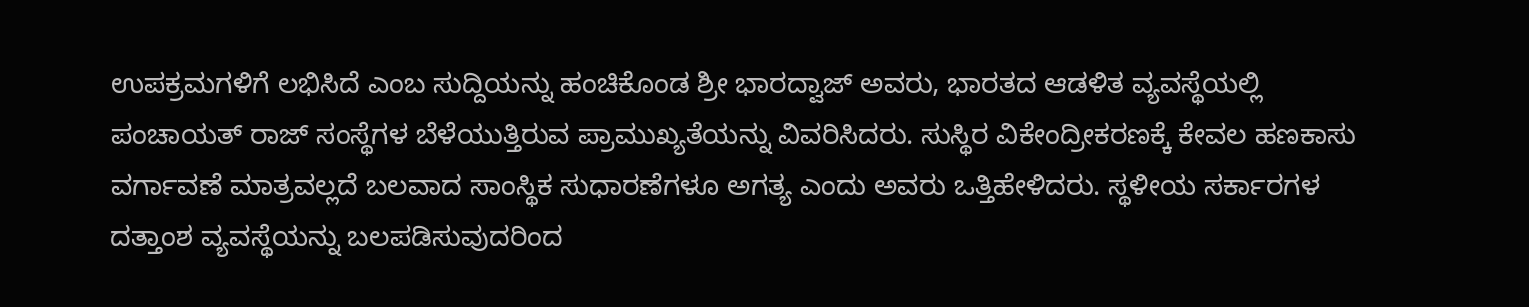ಉಪಕ್ರಮಗಳಿಗೆ ಲಭಿಸಿದೆ ಎಂಬ ಸುದ್ದಿಯನ್ನು ಹಂಚಿಕೊಂಡ ಶ್ರೀ ಭಾರದ್ವಾಜ್ ಅವರು, ಭಾರತದ ಆಡಳಿತ ವ್ಯವಸ್ಥೆಯಲ್ಲಿ ಪಂಚಾಯತ್ ರಾಜ್ ಸಂಸ್ಥೆಗಳ ಬೆಳೆಯುತ್ತಿರುವ ಪ್ರಾಮುಖ್ಯತೆಯನ್ನು ವಿವರಿಸಿದರು. ಸುಸ್ಥಿರ ವಿಕೇಂದ್ರೀಕರಣಕ್ಕೆ ಕೇವಲ ಹಣಕಾಸು ವರ್ಗಾವಣೆ ಮಾತ್ರವಲ್ಲದೆ ಬಲವಾದ ಸಾಂಸ್ಥಿಕ ಸುಧಾರಣೆಗಳೂ ಅಗತ್ಯ ಎಂದು ಅವರು ಒತ್ತಿಹೇಳಿದರು. ಸ್ಥಳೀಯ ಸರ್ಕಾರಗಳ ದತ್ತಾಂಶ ವ್ಯವಸ್ಥೆಯನ್ನು ಬಲಪಡಿಸುವುದರಿಂದ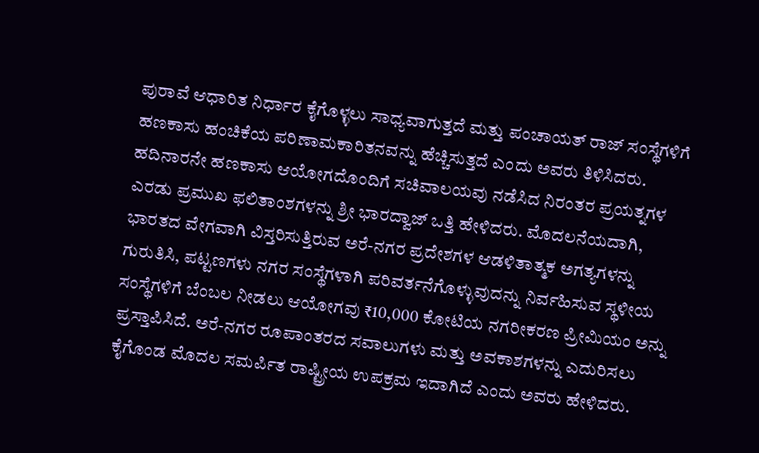ಪುರಾವೆ ಆಧಾರಿತ ನಿರ್ಧಾರ ಕೈಗೊಳ್ಳಲು ಸಾಧ್ಯವಾಗುತ್ತದೆ ಮತ್ತು ಪಂಚಾಯತ್ ರಾಜ್ ಸಂಸ್ಥೆಗಳಿಗೆ ಹಣಕಾಸು ಹಂಚಿಕೆಯ ಪರಿಣಾಮಕಾರಿತನವನ್ನು ಹೆಚ್ಚಿಸುತ್ತದೆ ಎಂದು ಅವರು ತಿಳಿಸಿದರು. ಹದಿನಾರನೇ ಹಣಕಾಸು ಆಯೋಗದೊಂದಿಗೆ ಸಚಿವಾಲಯವು ನಡೆಸಿದ ನಿರಂತರ ಪ್ರಯತ್ನಗಳ ಎರಡು ಪ್ರಮುಖ ಫಲಿತಾಂಶಗಳನ್ನು ಶ್ರೀ ಭಾರದ್ವಾಜ್ ಒತ್ತಿ ಹೇಳಿದರು. ಮೊದಲನೆಯದಾಗಿ, ಭಾರತದ ವೇಗವಾಗಿ ವಿಸ್ತರಿಸುತ್ತಿರುವ ಅರೆ-ನಗರ ಪ್ರದೇಶಗಳ ಆಡಳಿತಾತ್ಮಕ ಅಗತ್ಯಗಳನ್ನು ಗುರುತಿಸಿ, ಪಟ್ಟಣಗಳು ನಗರ ಸಂಸ್ಥೆಗಳಾಗಿ ಪರಿವರ್ತನೆಗೊಳ್ಳುವುದನ್ನು ನಿರ್ವಹಿಸುವ ಸ್ಥಳೀಯ ಸಂಸ್ಥೆಗಳಿಗೆ ಬೆಂಬಲ ನೀಡಲು ಆಯೋಗವು ₹10,000 ಕೋಟಿಯ ನಗರೀಕರಣ ಪ್ರೀಮಿಯಂ ಅನ್ನು ಪ್ರಸ್ತಾಪಿಸಿದೆ. ಅರೆ-ನಗರ ರೂಪಾಂತರದ ಸವಾಲುಗಳು ಮತ್ತು ಅವಕಾಶಗಳನ್ನು ಎದುರಿಸಲು ಕೈಗೊಂಡ ಮೊದಲ ಸಮರ್ಪಿತ ರಾಷ್ಟ್ರೀಯ ಉಪಕ್ರಮ ಇದಾಗಿದೆ ಎಂದು ಅವರು ಹೇಳಿದರು.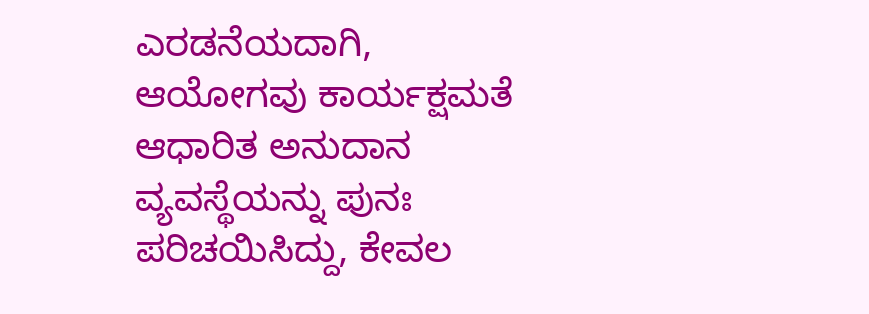ಎರಡನೆಯದಾಗಿ, ಆಯೋಗವು ಕಾರ್ಯಕ್ಷಮತೆ ಆಧಾರಿತ ಅನುದಾನ ವ್ಯವಸ್ಥೆಯನ್ನು ಪುನಃ ಪರಿಚಯಿಸಿದ್ದು, ಕೇವಲ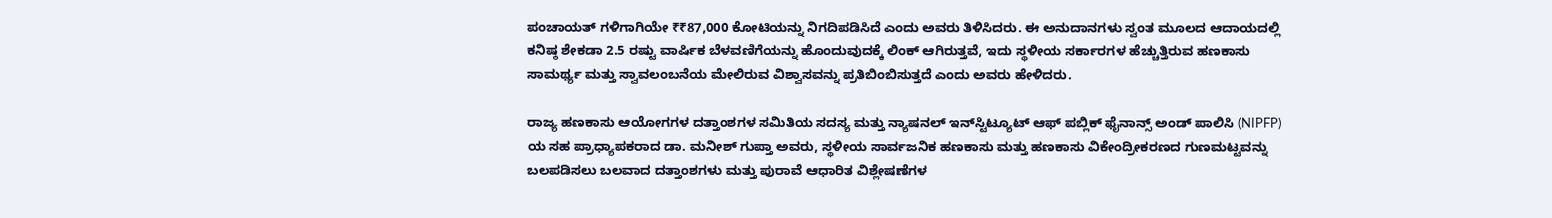ಪಂಚಾಯತ್‌ ಗಳಿಗಾಗಿಯೇ ₹₹87,000 ಕೋಟಿಯನ್ನು ನಿಗದಿಪಡಿಸಿದೆ ಎಂದು ಅವರು ತಿಳಿಸಿದರು. ಈ ಅನುದಾನಗಳು ಸ್ವಂತ ಮೂಲದ ಆದಾಯದಲ್ಲಿ ಕನಿಷ್ಠ ಶೇಕಡಾ 2.5 ರಷ್ಟು ವಾರ್ಷಿಕ ಬೆಳವಣಿಗೆಯನ್ನು ಹೊಂದುವುದಕ್ಕೆ ಲಿಂಕ್ ಆಗಿರುತ್ತವೆ, ಇದು ಸ್ಥಳೀಯ ಸರ್ಕಾರಗಳ ಹೆಚ್ಚುತ್ತಿರುವ ಹಣಕಾಸು ಸಾಮರ್ಥ್ಯ ಮತ್ತು ಸ್ವಾವಲಂಬನೆಯ ಮೇಲಿರುವ ವಿಶ್ವಾಸವನ್ನು ಪ್ರತಿಬಿಂಬಿಸುತ್ತದೆ ಎಂದು ಅವರು ಹೇಳಿದರು.

ರಾಜ್ಯ ಹಣಕಾಸು ಆಯೋಗಗಳ ದತ್ತಾಂಶಗಳ ಸಮಿತಿಯ ಸದಸ್ಯ ಮತ್ತು ನ್ಯಾಷನಲ್ ಇನ್‌ಸ್ಟಿಟ್ಯೂಟ್ ಆಫ್ ಪಬ್ಲಿಕ್ ಫೈನಾನ್ಸ್ ಅಂಡ್ ಪಾಲಿಸಿ (NIPFP) ಯ ಸಹ ಪ್ರಾಧ್ಯಾಪಕರಾದ ಡಾ. ಮನೀಶ್ ಗುಪ್ತಾ ಅವರು, ಸ್ಥಳೀಯ ಸಾರ್ವಜನಿಕ ಹಣಕಾಸು ಮತ್ತು ಹಣಕಾಸು ವಿಕೇಂದ್ರೀಕರಣದ ಗುಣಮಟ್ಟವನ್ನು ಬಲಪಡಿಸಲು ಬಲವಾದ ದತ್ತಾಂಶಗಳು ಮತ್ತು ಪುರಾವೆ ಆಧಾರಿತ ವಿಶ್ಲೇಷಣೆಗಳ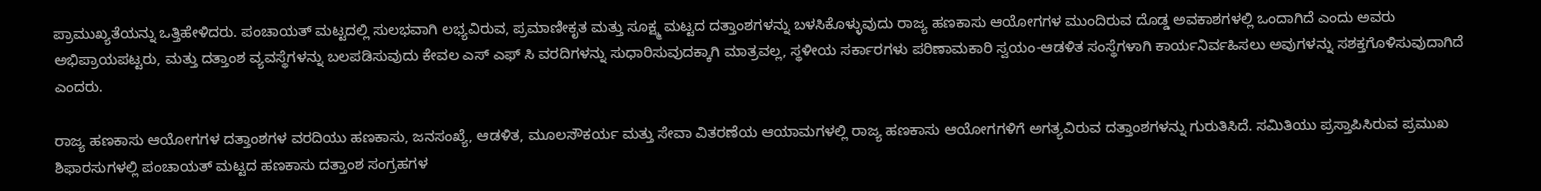ಪ್ರಾಮುಖ್ಯತೆಯನ್ನು ಒತ್ತಿಹೇಳಿದರು. ಪಂಚಾಯತ್ ಮಟ್ಟದಲ್ಲಿ ಸುಲಭವಾಗಿ ಲಭ್ಯವಿರುವ, ಪ್ರಮಾಣೀಕೃತ ಮತ್ತು ಸೂಕ್ಷ್ಮ ಮಟ್ಟದ ದತ್ತಾಂಶಗಳನ್ನು ಬಳಸಿಕೊಳ್ಳುವುದು ರಾಜ್ಯ ಹಣಕಾಸು ಆಯೋಗಗಳ ಮುಂದಿರುವ ದೊಡ್ಡ ಅವಕಾಶಗಳಲ್ಲಿ ಒಂದಾಗಿದೆ ಎಂದು ಅವರು ಅಭಿಪ್ರಾಯಪಟ್ಟರು, ಮತ್ತು ದತ್ತಾಂಶ ವ್ಯವಸ್ಥೆಗಳನ್ನು ಬಲಪಡಿಸುವುದು ಕೇವಲ ಎಸ್‌ ಎಫ್‌ ಸಿ ವರದಿಗಳನ್ನು ಸುಧಾರಿಸುವುದಕ್ಕಾಗಿ ಮಾತ್ರವಲ್ಲ, ಸ್ಥಳೀಯ ಸರ್ಕಾರಗಳು ಪರಿಣಾಮಕಾರಿ ಸ್ವಯಂ-ಆಡಳಿತ ಸಂಸ್ಥೆಗಳಾಗಿ ಕಾರ್ಯನಿರ್ವಹಿಸಲು ಅವುಗಳನ್ನು ಸಶಕ್ತಗೊಳಿಸುವುದಾಗಿದೆ ಎಂದರು.

ರಾಜ್ಯ ಹಣಕಾಸು ಆಯೋಗಗಳ ದತ್ತಾಂಶಗಳ ವರದಿಯು ಹಣಕಾಸು, ಜನಸಂಖ್ಯೆ, ಆಡಳಿತ, ಮೂಲಸೌಕರ್ಯ ಮತ್ತು ಸೇವಾ ವಿತರಣೆಯ ಆಯಾಮಗಳಲ್ಲಿ ರಾಜ್ಯ ಹಣಕಾಸು ಆಯೋಗಗಳಿಗೆ ಅಗತ್ಯವಿರುವ ದತ್ತಾಂಶಗಳನ್ನು ಗುರುತಿಸಿದೆ. ಸಮಿತಿಯು ಪ್ರಸ್ತಾಪಿಸಿರುವ ಪ್ರಮುಖ ಶಿಫಾರಸುಗಳಲ್ಲಿ ಪಂಚಾಯತ್ ಮಟ್ಟದ ಹಣಕಾಸು ದತ್ತಾಂಶ ಸಂಗ್ರಹಗಳ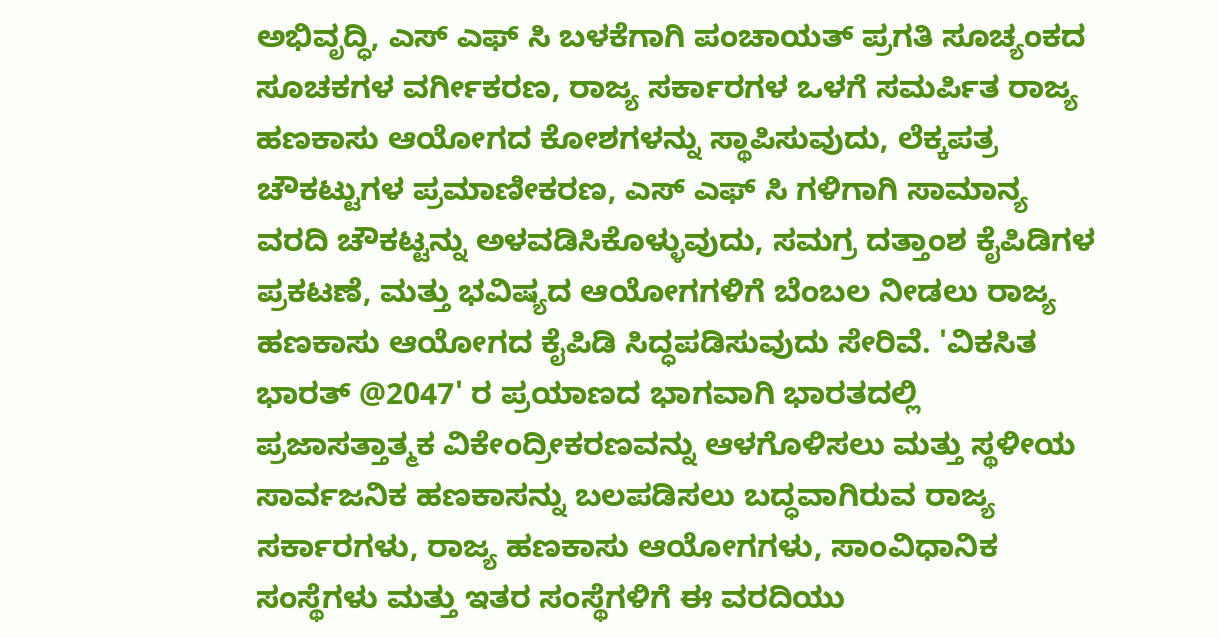ಅಭಿವೃದ್ಧಿ, ಎಸ್‌ ಎಫ್‌ ಸಿ ಬಳಕೆಗಾಗಿ ಪಂಚಾಯತ್ ಪ್ರಗತಿ ಸೂಚ್ಯಂಕದ ಸೂಚಕಗಳ ವರ್ಗೀಕರಣ, ರಾಜ್ಯ ಸರ್ಕಾರಗಳ ಒಳಗೆ ಸಮರ್ಪಿತ ರಾಜ್ಯ ಹಣಕಾಸು ಆಯೋಗದ ಕೋಶಗಳನ್ನು ಸ್ಥಾಪಿಸುವುದು, ಲೆಕ್ಕಪತ್ರ ಚೌಕಟ್ಟುಗಳ ಪ್ರಮಾಣೀಕರಣ, ಎಸ್‌ ಎಫ್‌ ಸಿ ಗಳಿಗಾಗಿ ಸಾಮಾನ್ಯ ವರದಿ ಚೌಕಟ್ಟನ್ನು ಅಳವಡಿಸಿಕೊಳ್ಳುವುದು, ಸಮಗ್ರ ದತ್ತಾಂಶ ಕೈಪಿಡಿಗಳ ಪ್ರಕಟಣೆ, ಮತ್ತು ಭವಿಷ್ಯದ ಆಯೋಗಗಳಿಗೆ ಬೆಂಬಲ ನೀಡಲು ರಾಜ್ಯ ಹಣಕಾಸು ಆಯೋಗದ ಕೈಪಿಡಿ ಸಿದ್ಧಪಡಿಸುವುದು ಸೇರಿವೆ. 'ವಿಕಸಿತ ಭಾರತ್ @2047' ರ ಪ್ರಯಾಣದ ಭಾಗವಾಗಿ ಭಾರತದಲ್ಲಿ ಪ್ರಜಾಸತ್ತಾತ್ಮಕ ವಿಕೇಂದ್ರೀಕರಣವನ್ನು ಆಳಗೊಳಿಸಲು ಮತ್ತು ಸ್ಥಳೀಯ ಸಾರ್ವಜನಿಕ ಹಣಕಾಸನ್ನು ಬಲಪಡಿಸಲು ಬದ್ಧವಾಗಿರುವ ರಾಜ್ಯ ಸರ್ಕಾರಗಳು, ರಾಜ್ಯ ಹಣಕಾಸು ಆಯೋಗಗಳು, ಸಾಂವಿಧಾನಿಕ ಸಂಸ್ಥೆಗಳು ಮತ್ತು ಇತರ ಸಂಸ್ಥೆಗಳಿಗೆ ಈ ವರದಿಯು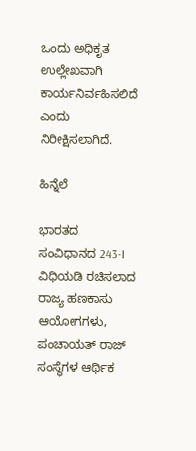ಒಂದು ಅಧಿಕೃತ ಉಲ್ಲೇಖವಾಗಿ ಕಾರ್ಯನಿರ್ವಹಿಸಲಿದೆ ಎಂದು ನಿರೀಕ್ಷಿಸಲಾಗಿದೆ.

ಹಿನ್ನೆಲೆ

ಭಾರತದ ಸಂವಿಧಾನದ 243-I ವಿಧಿಯಡಿ ರಚಿಸಲಾದ ರಾಜ್ಯ ಹಣಕಾಸು ಆಯೋಗಗಳು, ಪಂಚಾಯತ್ ರಾಜ್ ಸಂಸ್ಥೆಗಳ ಆರ್ಥಿಕ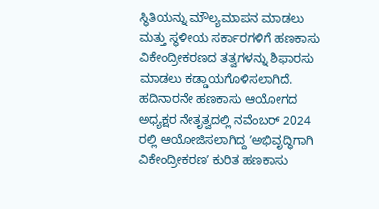ಸ್ಥಿತಿಯನ್ನು ಮೌಲ್ಯಮಾಪನ ಮಾಡಲು ಮತ್ತು ಸ್ಥಳೀಯ ಸರ್ಕಾರಗಳಿಗೆ ಹಣಕಾಸು ವಿಕೇಂದ್ರೀಕರಣದ ತತ್ವಗಳನ್ನು ಶಿಫಾರಸು ಮಾಡಲು ಕಡ್ಡಾಯಗೊಳಿಸಲಾಗಿದೆ. ಹದಿನಾರನೇ ಹಣಕಾಸು ಆಯೋಗದ ಅಧ್ಯಕ್ಷರ ನೇತೃತ್ವದಲ್ಲಿ ನವೆಂಬರ್ 2024 ರಲ್ಲಿ ಆಯೋಜಿಸಲಾಗಿದ್ದ ʼಅಭಿವೃದ್ಧಿಗಾಗಿ ವಿಕೇಂದ್ರೀಕರಣʼ ಕುರಿತ ಹಣಕಾಸು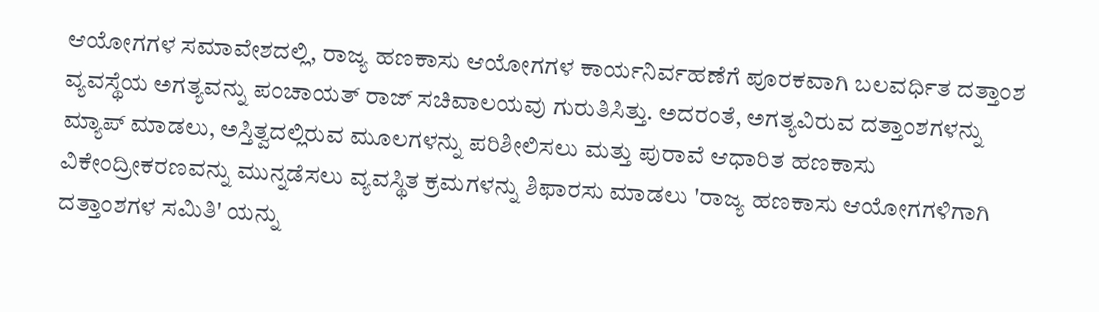ಆಯೋಗಗಳ ಸಮಾವೇಶದಲ್ಲಿ, ರಾಜ್ಯ ಹಣಕಾಸು ಆಯೋಗಗಳ ಕಾರ್ಯನಿರ್ವಹಣೆಗೆ ಪೂರಕವಾಗಿ ಬಲವರ್ಧಿತ ದತ್ತಾಂಶ ವ್ಯವಸ್ಥೆಯ ಅಗತ್ಯವನ್ನು ಪಂಚಾಯತ್ ರಾಜ್ ಸಚಿವಾಲಯವು ಗುರುತಿಸಿತ್ತು. ಅದರಂತೆ, ಅಗತ್ಯವಿರುವ ದತ್ತಾಂಶಗಳನ್ನು ಮ್ಯಾಪ್ ಮಾಡಲು, ಅಸ್ತಿತ್ವದಲ್ಲಿರುವ ಮೂಲಗಳನ್ನು ಪರಿಶೀಲಿಸಲು ಮತ್ತು ಪುರಾವೆ ಆಧಾರಿತ ಹಣಕಾಸು ವಿಕೇಂದ್ರೀಕರಣವನ್ನು ಮುನ್ನಡೆಸಲು ವ್ಯವಸ್ಥಿತ ಕ್ರಮಗಳನ್ನು ಶಿಫಾರಸು ಮಾಡಲು 'ರಾಜ್ಯ ಹಣಕಾಸು ಆಯೋಗಗಳಿಗಾಗಿ ದತ್ತಾಂಶಗಳ ಸಮಿತಿ' ಯನ್ನು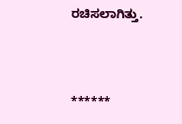ರಚಿಸಲಾಗಿತ್ತು.



******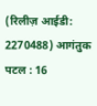(रिलीज़ आईडी: 2270488) आगंतुक पटल : 16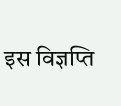इस विज्ञप्ति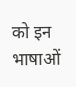को इन भाषाओं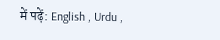में पढ़ें: English , Urdu ,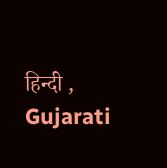हिन्दी , Gujarati